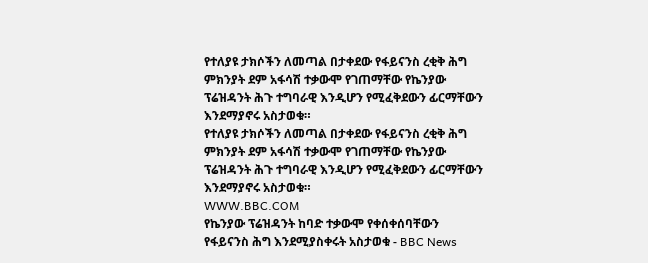የተለያዩ ታክሶችን ለመጣል በታቀደው የፋይናንስ ረቂቅ ሕግ ምክንያት ደም አፋሳሽ ተቃውሞ የገጠማቸው የኬንያው ፕሬዝዳንት ሕጉ ተግባራዊ እንዲሆን የሚፈቅደውን ፊርማቸውን እንደማያኖሩ አስታወቁ።
የተለያዩ ታክሶችን ለመጣል በታቀደው የፋይናንስ ረቂቅ ሕግ ምክንያት ደም አፋሳሽ ተቃውሞ የገጠማቸው የኬንያው ፕሬዝዳንት ሕጉ ተግባራዊ እንዲሆን የሚፈቅደውን ፊርማቸውን እንደማያኖሩ አስታወቁ።
WWW.BBC.COM
የኬንያው ፕሬዝዳንት ከባድ ተቃውሞ የቀሰቀሰባቸውን የፋይናንስ ሕግ እንደሚያስቀሩት አስታወቁ - BBC News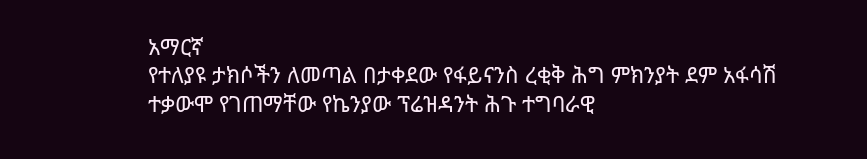አማርኛ
የተለያዩ ታክሶችን ለመጣል በታቀደው የፋይናንስ ረቂቅ ሕግ ምክንያት ደም አፋሳሽ ተቃውሞ የገጠማቸው የኬንያው ፕሬዝዳንት ሕጉ ተግባራዊ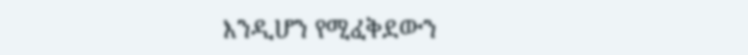እንዲሆን የሚፈቅደውን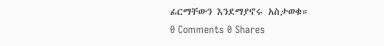ፊርማቸውን እንደማያኖሩ አስታወቁ።
0 Comments 0 Shares